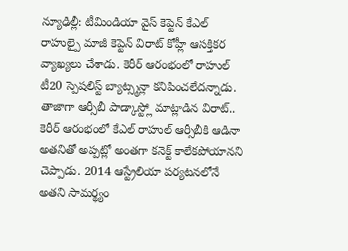న్యూఢిల్లీ: టీమిండియా వైస్ కెప్టెన్ కేఎల్ రాహుల్పై మాజీ కెప్టెన్ విరాట్ కోహ్లీ ఆసక్తికర వ్యాఖ్యలు చేశాడు. కెరీర్ ఆరంభంలో రాహుల్ టీ20 స్పెషలిస్ట్ బ్యాట్స్మన్లా కనిపించలేదన్నాడు. తాజాగా ఆర్సీబీ పాడ్కాస్ట్లో మాట్లాడిన విరాట్.. కెరీర్ ఆరంభంలో కేఎల్ రాహుల్ ఆర్సీబీకి ఆడినా అతనితో అప్పట్లో అంతగా కనెక్ట్ కాలేకపోయానని చెప్పాడు. 2014 ఆస్ట్రేలియా పర్యటనలోనే అతని సామర్థ్యం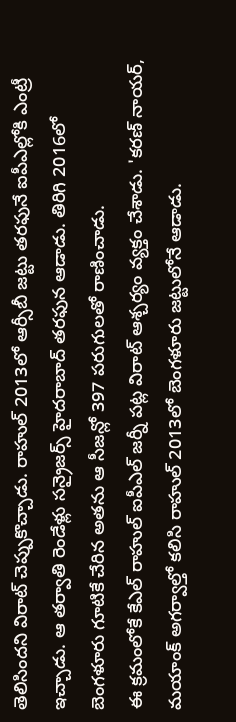తెలిసిందని విరాట్ చెప్పుకొచ్చాడు. రాహుల్ 2013లో ఆర్సీబీ జట్టు తరఫునే ఐపీఎల్లోకి ఎంట్రీ ఇచ్చాడు. ఆ తర్వాతి రెండేళ్లు సన్రైజర్స్ హైదరాబాద్ తరఫున ఆడాడు. తిరిగి 2016లో బెంగళూరు గూటికే చేరిన అతను ఆ సీజన్లో 397 పరుగులతో రాణించాడు.
ఈ క్రమంలోకే కేఎల్ రాహుల్ ఐపీఎల్ జర్నీ పట్ల విరాట్ ఆశ్చర్యం వ్యక్తం చేశాడు. 'కరణ్ నాయర్, మయాంక్ అగర్వాల్తో కలిసి రాహుల్ 2013లో బెంగళూరు జట్టులోనే ఆడాడు.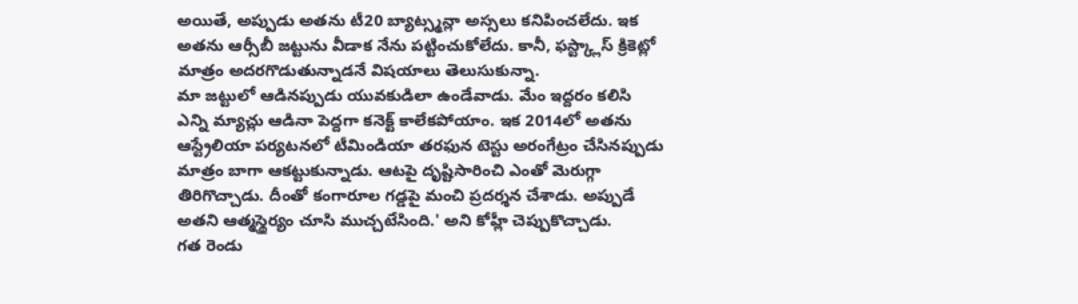అయితే, అప్పుడు అతను టీ20 బ్యాట్స్మన్లా అస్సలు కనిపించలేదు. ఇక అతను ఆర్సీబీ జట్టును వీడాక నేను పట్టించుకోలేదు. కానీ, ఫస్ట్క్లాస్ క్రికెట్లో మాత్రం అదరగొడుతున్నాడనే విషయాలు తెలుసుకున్నా.
మా జట్టులో ఆడినప్పుడు యువకుడిలా ఉండేవాడు. మేం ఇద్దరం కలిసి ఎన్ని మ్యాచ్లు ఆడినా పెద్దగా కనెక్ట్ కాలేకపోయాం. ఇక 2014లో అతను ఆస్ట్రేలియా పర్యటనలో టీమిండియా తరఫున టెస్టు అరంగేట్రం చేసినప్పుడు మాత్రం బాగా ఆకట్టుకున్నాడు. ఆటపై దృష్టిసారించి ఎంతో మెరుగ్గా తిరిగొచ్చాడు. దీంతో కంగారూల గడ్డపై మంచి ప్రదర్శన చేశాడు. అప్పుడే అతని ఆత్మస్థైర్యం చూసి ముచ్చటేసింది.' అని కోహ్లీ చెప్పుకొచ్చాడు.
గత రెండు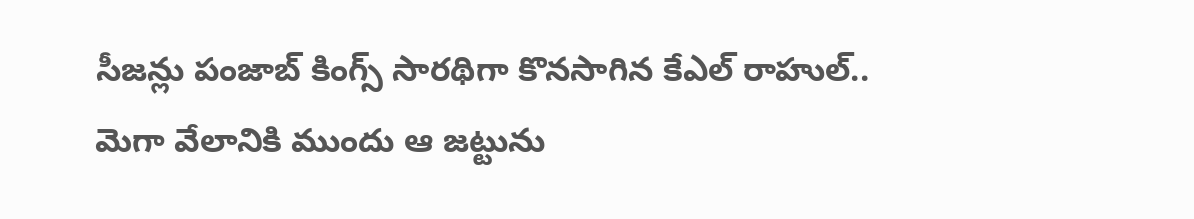సీజన్లు పంజాబ్ కింగ్స్ సారథిగా కొనసాగిన కేఎల్ రాహుల్.. మెగా వేలానికి ముందు ఆ జట్టును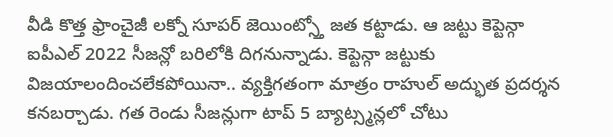వీడి కొత్త ఫ్రాంచైజీ లక్నో సూపర్ జెయింట్స్తో జత కట్టాడు. ఆ జట్టు కెప్టెన్గా ఐపీఎల్ 2022 సీజన్లో బరిలోకి దిగనున్నాడు. కెప్టెన్గా జట్టుకు విజయాలందించలేకపోయినా.. వ్యక్తిగతంగా మాత్రం రాహుల్ అద్భుత ప్రదర్శన కనబర్చాడు. గత రెండు సీజన్లుగా టాప్ 5 బ్యాట్స్మన్లలో చోటు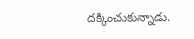దక్కించుకున్నాడు.